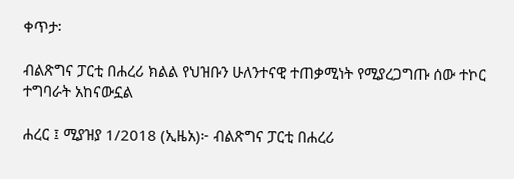ቀጥታ፡

ብልጽግና ፓርቲ በሐረሪ ክልል የህዝቡን ሁለንተናዊ ተጠቃሚነት የሚያረጋግጡ ሰው ተኮር ተግባራት አከናውኗል

ሐረር ፤ ሚያዝያ 1/2018 (ኢዜአ)፦ ብልጽግና ፓርቲ በሐረሪ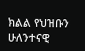ክልል የህዝቡን ሁለንተናዊ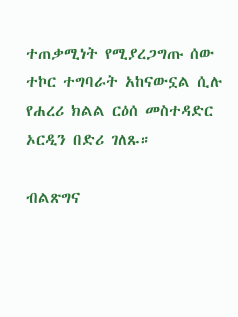ተጠቃሚነት የሚያረጋግጡ ሰው ተኮር ተግባራት አከናውኗል ሲሉ የሐረሪ ክልል ርዕሰ መስተዳድር ኦርዲን በድሪ ገለጹ።

ብልጽግና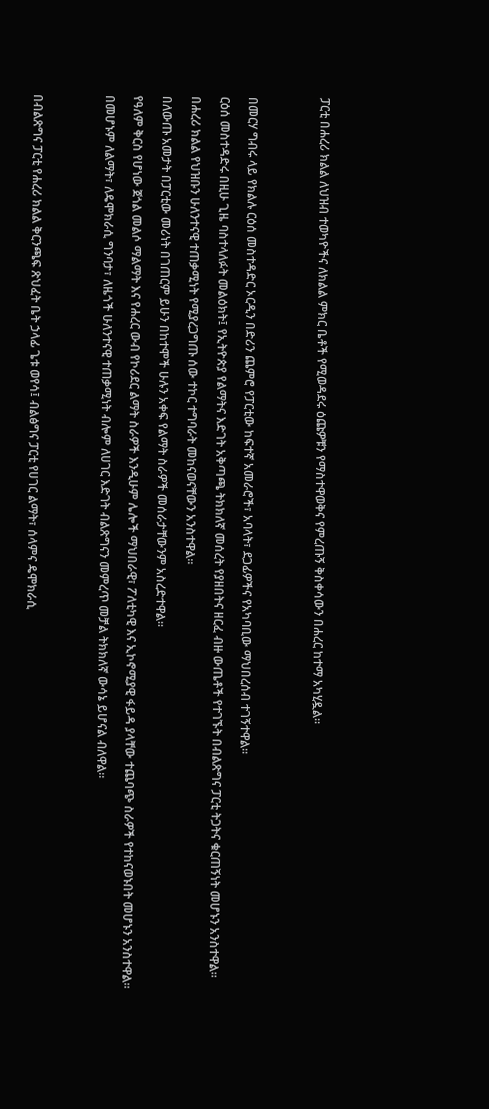ፓርቲ በሐረሪ ክልል ለህዝብ ተወካዮችና ለክልል ምክር ቤቶች የሚወዳደሩ ዕጩዎቹን የማስተዋወቅና የምረጡኝ ቅስቀሳውን በሐረር ከተማ አካሂዷል።




በመርሃ ግብሩ ላይ የክልሉ ርዕሰ መስተዳድር ኦርዲን በድሪን ጨምሮ የፓርቲው ከፍተኛ አመራሮች፣ አባላት፣ ደጋፊዎችና የአካባቢው ማህበረሰብ ተገኝተዋል።

ርዕሰ መስተዳድሩ በዚሁ ጊዜ ባስተላለፉት መልዕክት፤ የኢትዮጵያ የልማትና እድገት አቅጣጫ ትክክለኛ መሰረት የያዘበትና ዘርፈ ብዙ ውጤቶች የተገኙት በብልጽግና ፓርቲ ትጋትና ቁርጠኝነት መሆኑን አንስተዋል።

በሐረሪ ክልል የህዝቡን ሁለንተናዊ ተጠቃሚነት የሚያረጋግጡ ሰው ተኮር ተግባራት መከናወናቸውን አንስተዋል።

በለውጡ አመታት በፓርቲው መሪነት በገጠርም ይሁን በከተሞች ሁሉን አቀፍ የልማት ስራዎች መሰራታቸውንም አስረድተዋል።

የዓለም ቅርስ የሆነው ጀጎል መልሶ ማልማት እና የሐረር ውብ የኮሪደር ልማት ስራዎች እንዲሁም ሌሎች ማህበራዊ፣ ፖለቲካዊ እና ኢኮኖሚያዊ ፋይዳ ያላቸው ተጨባጭ ስራዎች የተከናወኑበት መሆኑን አንስተዋል።

በመሆኑም ለልማት፣ ለዴሞክራሲ ግንባታ፣ ለዜጎች ሁለንተናዊ ተጠቃሚነት ብሎም ለሀገር እድገት ብልጽግናን መምረጥ መቻል ትክክለኛ ውሳኔ ይሆናል ብለዋል።




በብልጽግና ፓርቲ የሐረሪ ክልል ቅርንጫፍ ጽህፈት ቤት ኃላፊ ጌቱ ወየሳ፤ ብልፅግና ፓርቲ የሀገር ልማት፣ ሰላምና ዴሞክራሲ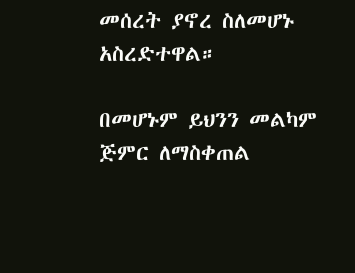መሰረት ያኖረ ስለመሆኑ አስረድተዋል።

በመሆኑም ይህንን መልካም ጅምር ለማስቀጠል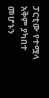ፓርቲው የተሟላ አቅም ያካበተ መሆኑን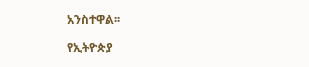አንስተዋል፡፡

የኢትዮጵያ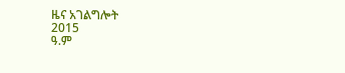ዜና አገልግሎት
2015
ዓ.ም